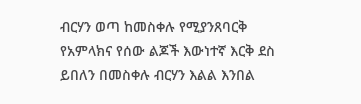ብርሃን ወጣ ከመስቀሉ የሚያንጸባርቅ የአምላክና የሰው ልጆች እውነተኛ እርቅ ደስ ይበለን በመስቀሉ ብርሃን እልል እንበል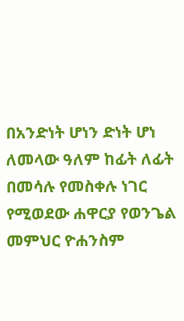በአንድነት ሆነን ድነት ሆነ ለመላው ዓለም ከፊት ለፊት በመሳሉ የመስቀሉ ነገር የሚወደው ሐዋርያ የወንጌል መምህር ዮሐንስም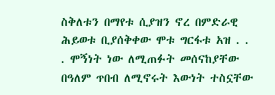ስቅለቱን በማየቱ ሲያዝን ኖረ በምድራዊ ሕይወቱ ቢያሰቅቀው ሞቱ ግርፋቱ አዝ . . . ሞኝነት ነው ለሚጠፉት መሰናከያቸው በዓለም ጥበብ ለሚኖሩት እውነት ተስኗቸው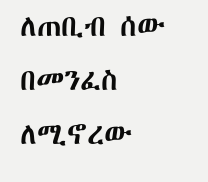ለጠቢብ ሰው በመንፈስ ለሚኖረው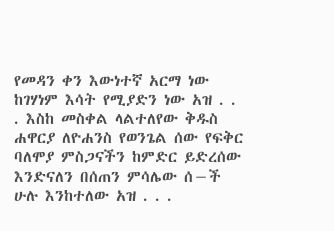የመዳን ቀን እውነተኛ አርማ ነው ከገሃነም እሳት የሚያድን ነው አዝ . . . እስከ መስቀል ላልተለየው ቅዱስ ሐዋርያ ለዮሐንስ የወንጌል ሰው የፍቅር ባለሞያ ምስጋናችን ከምድር ይድረሰው እንድናለን በሰጠን ምሳሌው ሰ−ች ሁሉ እንከተለው አዝ . . .